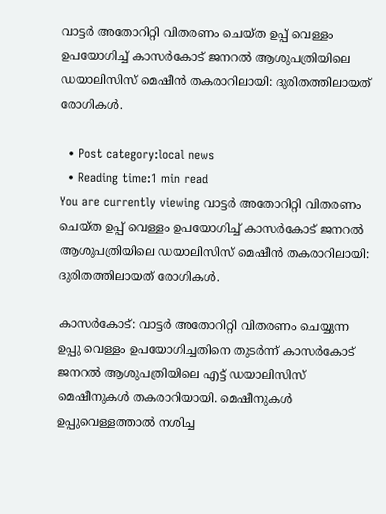വാട്ടര്‍ അതോറിറ്റി വിതരണം ചെയ്ത ഉപ്പ് വെള്ളം ഉപയോഗിച്ച് കാസര്‍കോട് ജനറല്‍ ആശുപത്രിയിലെ ഡയാലിസിസ് മെഷീന്‍ തകരാറിലായി: ദുരിതത്തിലായത് രോഗികള്‍.

  • Post category:local news
  • Reading time:1 min read
You are currently viewing വാട്ടര്‍ അതോറിറ്റി വിതരണം ചെയ്ത ഉപ്പ് വെള്ളം ഉപയോഗിച്ച് കാസര്‍കോട് ജനറല്‍ ആശുപത്രിയിലെ ഡയാലിസിസ് മെഷീന്‍ തകരാറിലായി: ദുരിതത്തിലായത് രോഗികള്‍.

കാസര്‍കോട്: വാട്ടര്‍ അതോറിറ്റി വിതരണം ചെയ്യുന്ന ഉപ്പു വെള്ളം ഉപയോഗിച്ചതിനെ തുടര്‍ന്ന് കാസര്‍കോട് ജനറല്‍ ആശുപത്രിയിലെ എട്ട് ഡയാലിസിസ് മെഷീനുകള്‍ തകരാറിയായി. മെഷീനുകള്‍ ഉപ്പുവെള്ളത്താല്‍ നശിച്ച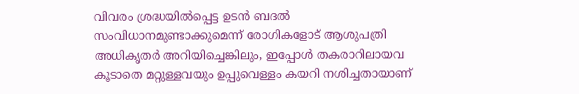വിവരം ശ്രദ്ധയില്‍പ്പെട്ട ഉടന്‍ ബദല്‍ സംവിധാനമുണ്ടാക്കുമെന്ന് രോഗികളോട് ആശുപത്രി അധികൃതര്‍ അറിയിച്ചെങ്കിലും, ഇപ്പോള്‍ തകരാറിലായവ കൂടാതെ മറ്റുള്ളവയും ഉപ്പുവെള്ളം കയറി നശിച്ചതായാണ്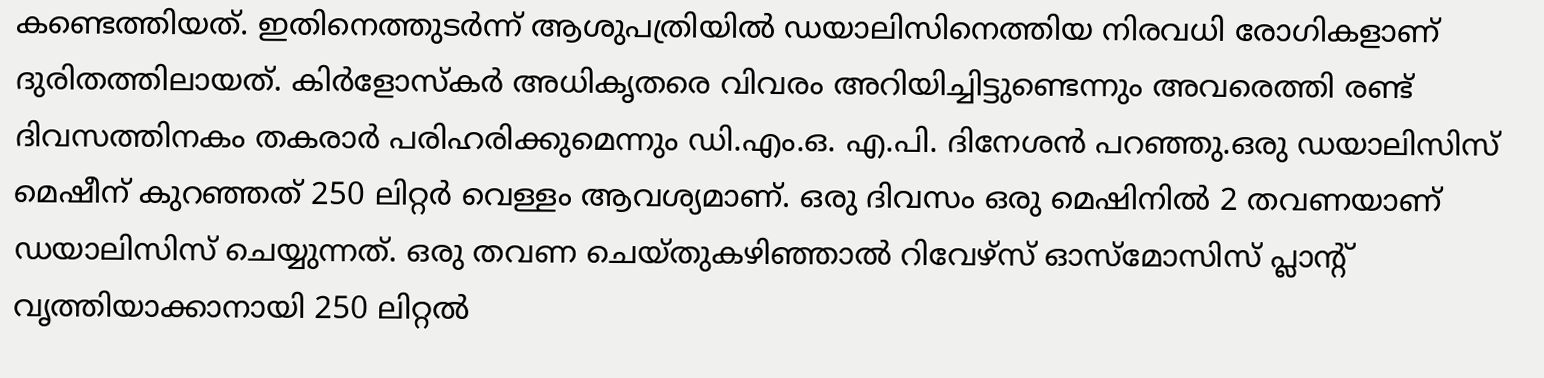കണ്ടെത്തിയത്. ഇതിനെത്തുടര്‍ന്ന് ആശുപത്രിയില്‍ ഡയാലിസിനെത്തിയ നിരവധി രോഗികളാണ് ദുരിതത്തിലായത്. കിര്‍ളോസ്‌കര്‍ അധികൃതരെ വിവരം അറിയിച്ചിട്ടുണ്ടെന്നും അവരെത്തി രണ്ട് ദിവസത്തിനകം തകരാര്‍ പരിഹരിക്കുമെന്നും ഡി.എം.ഒ. എ.പി. ദിനേശന്‍ പറഞ്ഞു.ഒരു ഡയാലിസിസ് മെഷീന് കുറഞ്ഞത് 250 ലിറ്റര്‍ വെള്ളം ആവശ്യമാണ്. ഒരു ദിവസം ഒരു മെഷിനില്‍ 2 തവണയാണ് ഡയാലിസിസ് ചെയ്യുന്നത്. ഒരു തവണ ചെയ്തുകഴിഞ്ഞാല്‍ റിവേഴ്സ് ഓസ്മോസിസ് പ്ലാന്റ് വൃത്തിയാക്കാനായി 250 ലിറ്റല്‍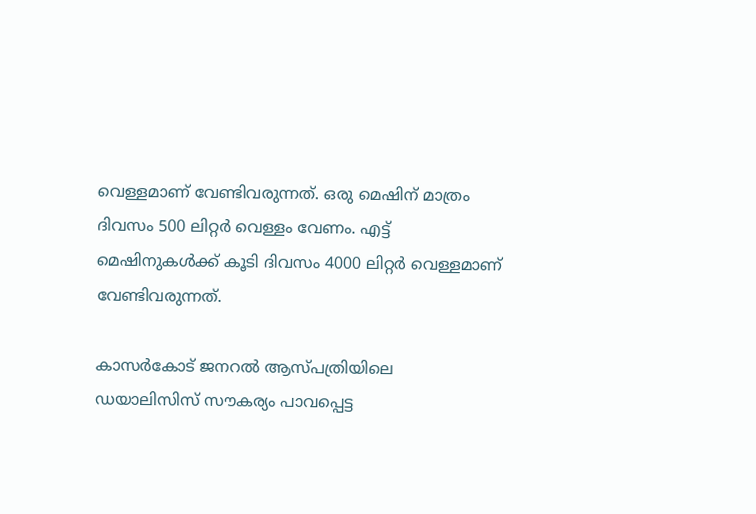വെള്ളമാണ് വേണ്ടിവരുന്നത്. ഒരു മെഷിന് മാത്രം ദിവസം 500 ലിറ്റര്‍ വെള്ളം വേണം. എട്ട് മെഷിനുകള്‍ക്ക് കൂടി ദിവസം 4000 ലിറ്റര്‍ വെള്ളമാണ് വേണ്ടിവരുന്നത്.

കാസര്‍കോട് ജനറല്‍ ആസ്പത്രിയിലെ ഡയാലിസിസ് സൗകര്യം പാവപ്പെട്ട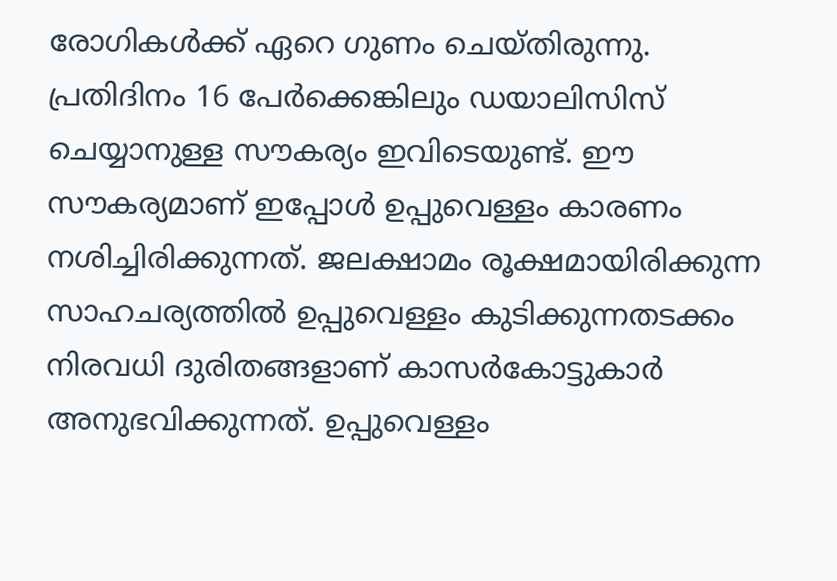രോഗികള്‍ക്ക് ഏറെ ഗുണം ചെയ്തിരുന്നു. പ്രതിദിനം 16 പേര്‍ക്കെങ്കിലും ഡയാലിസിസ് ചെയ്യാനുള്ള സൗകര്യം ഇവിടെയുണ്ട്. ഈ സൗകര്യമാണ് ഇപ്പോള്‍ ഉപ്പുവെള്ളം കാരണം നശിച്ചിരിക്കുന്നത്. ജലക്ഷാമം രൂക്ഷമായിരിക്കുന്ന സാഹചര്യത്തില്‍ ഉപ്പുവെള്ളം കുടിക്കുന്നതടക്കം നിരവധി ദുരിതങ്ങളാണ് കാസര്‍കോട്ടുകാര്‍ അനുഭവിക്കുന്നത്. ഉപ്പുവെള്ളം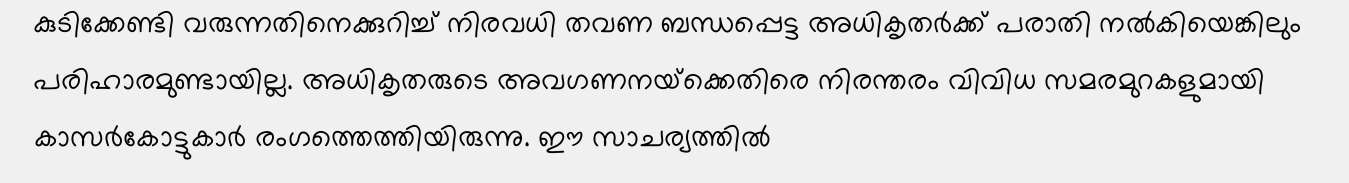കുടിക്കേണ്ടി വരുന്നതിനെക്കുറിച്ച് നിരവധി തവണ ബന്ധപ്പെട്ട അധികൃതര്‍ക്ക് പരാതി നല്‍കിയെങ്കിലും പരിഹാരമുണ്ടായില്ല. അധികൃതരുടെ അവഗണനയ്‌ക്കെതിരെ നിരന്തരം വിവിധ സമരമുറകളുമായി കാസര്‍കോട്ടുകാര്‍ രംഗത്തെത്തിയിരുന്നു. ഈ സാചര്യത്തില്‍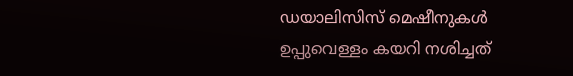ഡയാലിസിസ് മെഷീനുകള്‍ ഉപ്പുവെള്ളം കയറി നശിച്ചത്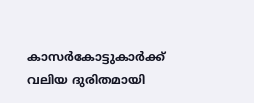കാസര്‍കോട്ടുകാര്‍ക്ക് വലിയ ദുരിതമായി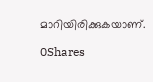മാറിയിരിക്കുകയാണ്.

0Shares